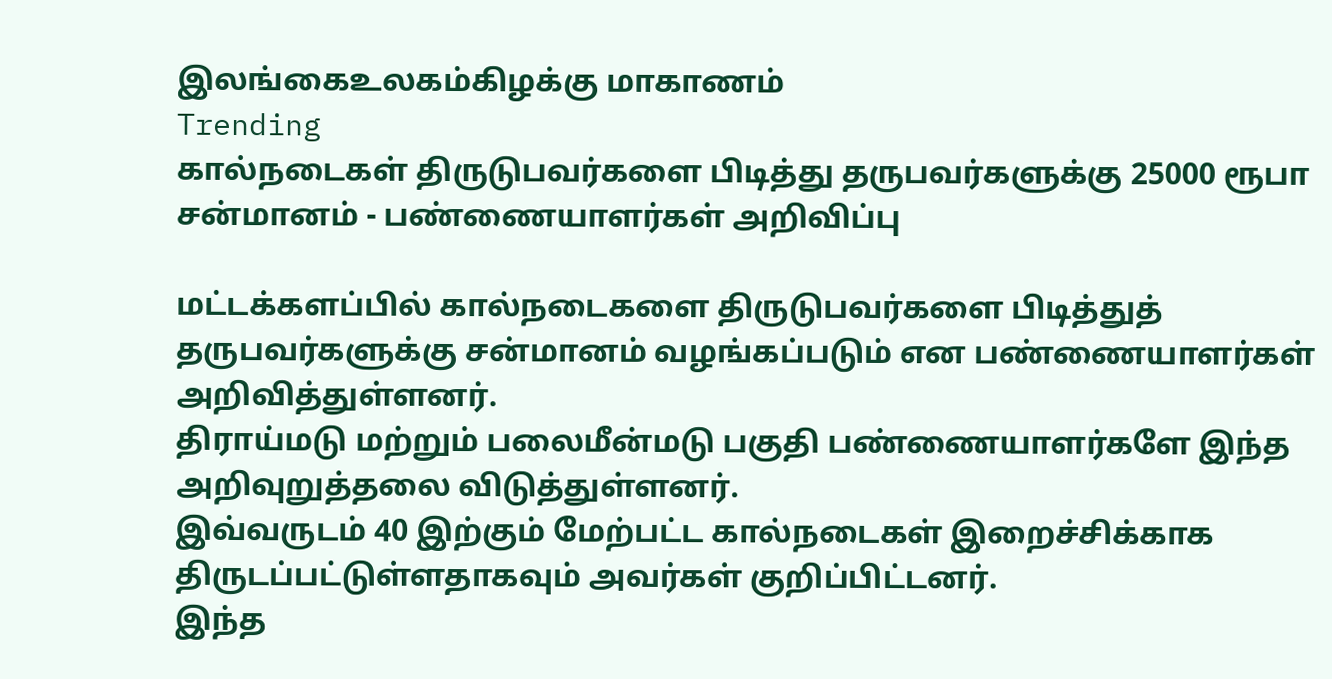இலங்கைஉலகம்கிழக்கு மாகாணம்
Trending
கால்நடைகள் திருடுபவர்களை பிடித்து தருபவர்களுக்கு 25000 ரூபா சன்மானம் - பண்ணையாளர்கள் அறிவிப்பு

மட்டக்களப்பில் கால்நடைகளை திருடுபவர்களை பிடித்துத் தருபவர்களுக்கு சன்மானம் வழங்கப்படும் என பண்ணையாளர்கள் அறிவித்துள்ளனர்.
திராய்மடு மற்றும் பலைமீன்மடு பகுதி பண்ணையாளர்களே இந்த
அறிவுறுத்தலை விடுத்துள்ளனர்.
இவ்வருடம் 40 இற்கும் மேற்பட்ட கால்நடைகள் இறைச்சிக்காக திருடப்பட்டுள்ளதாகவும் அவர்கள் குறிப்பிட்டனர்.
இந்த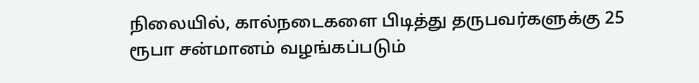நிலையில், கால்நடைகளை பிடித்து தருபவர்களுக்கு 25 ரூபா சன்மானம் வழங்கப்படும்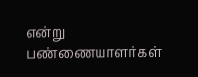என்று பண்ணையாளர்கள்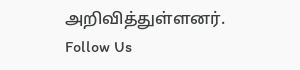அறிவித்துள்ளனர்.
Follow Us